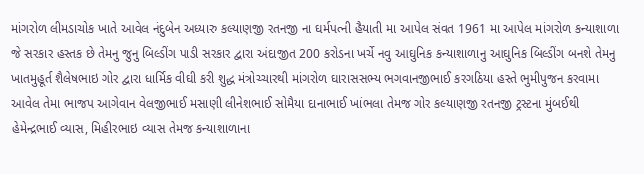માંગરોળ લીમડાચોક ખાતે આવેલ નંદુબેન અધ્યારુ કલ્યાણજી રતનજી ના ઘર્મપત્ની હૈયાતી મા આપેલ સંવત 1961 મા આપેલ માંગરોળ કન્યાશાળા જે સરકાર હસ્તક છે તેમનુ જુનુ બિલ્ડીંગ પાડી સરકાર દ્વારા અંદાજીત 200 કરોડના ખર્ચે નવુ આઘુનિક કન્યાશાળાનુ આઘુનિક બિલ્ડીંગ બનશે તેમનુ ખાતમુહૂર્ત શૈલેષભાઇ ગોર દ્વારા ધાર્મિક વીઘી કરી શુદ્ધ મંત્રોચ્ચારથી માંગરોળ ઘારાસસભ્ય ભગવાનજીભાઈ કરગઠિયા હસ્તે ભુમીપુજન કરવામા આવેલ તેમા ભાજપ આગેવાન વેલજીભાઈ મસાણી લીનેશભાઈ સોમૈયા દાનાભાઈ ખાંભલા તેમજ ગોર કલ્યાણજી રતનજી ટ્રસ્ટના મુંબઈથી હેમેન્દ્રભાઈ વ્યાસ, મિહીરભાઇ વ્યાસ તેમજ કન્યાશાળાના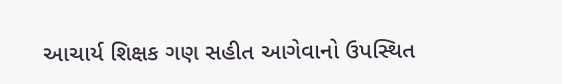આચાર્ય શિક્ષક ગણ સહીત આગેવાનો ઉપસ્થિત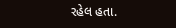રહેલ હતા.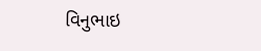વિનુભાઇ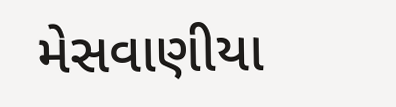મેસવાણીયા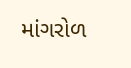માંગરોળ